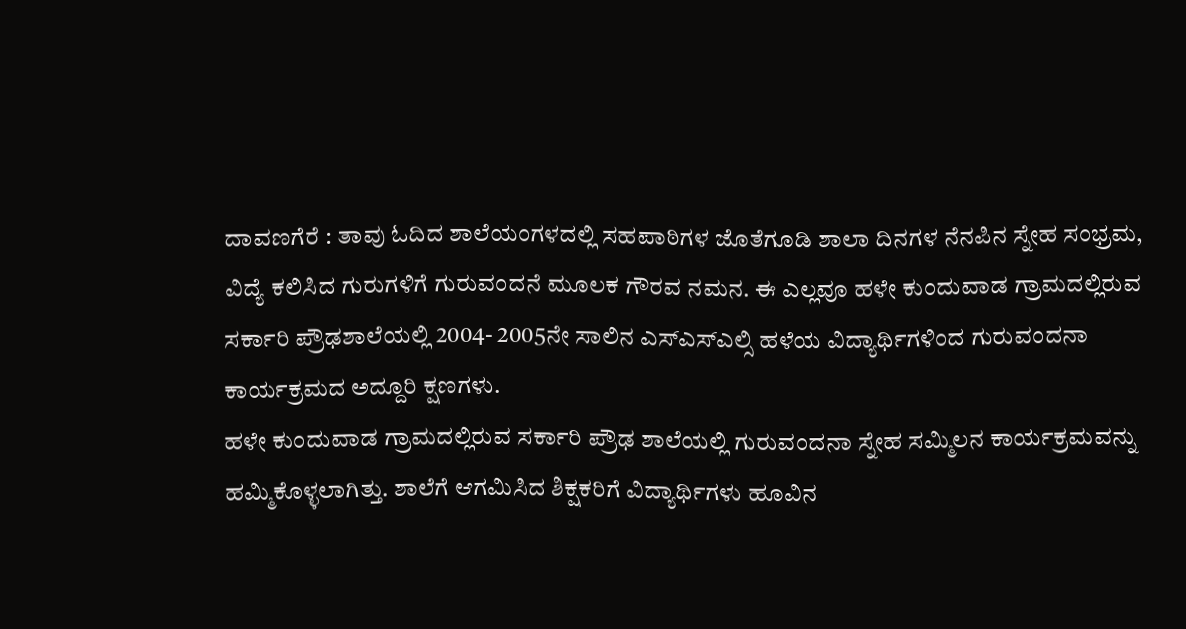ದಾವಣಗೆರೆ : ತಾವು ಓದಿದ ಶಾಲೆಯಂಗಳದಲ್ಲಿ ಸಹಪಾಠಿಗಳ ಜೊತೆಗೂಡಿ ಶಾಲಾ ದಿನಗಳ ನೆನಪಿನ ಸ್ನೇಹ ಸಂಭ್ರಮ, ವಿದ್ಯೆ ಕಲಿಸಿದ ಗುರುಗಳಿಗೆ ಗುರುವಂದನೆ ಮೂಲಕ ಗೌರವ ನಮನ. ಈ ಎಲ್ಲವೂ ಹಳೇ ಕುಂದುವಾಡ ಗ್ರಾಮದಲ್ಲಿರುವ ಸರ್ಕಾರಿ ಪ್ರೌಢಶಾಲೆಯಲ್ಲಿ 2004- 2005ನೇ ಸಾಲಿನ ಎಸ್ಎಸ್ಎಲ್ಸಿ ಹಳೆಯ ವಿದ್ಯಾರ್ಥಿಗಳಿಂದ ಗುರುವಂದನಾ ಕಾರ್ಯಕ್ರಮದ ಅದ್ದೂರಿ ಕ್ಷಣಗಳು.
ಹಳೇ ಕುಂದುವಾಡ ಗ್ರಾಮದಲ್ಲಿರುವ ಸರ್ಕಾರಿ ಪ್ರೌಢ ಶಾಲೆಯಲ್ಲಿ ಗುರುವಂದನಾ ಸ್ನೇಹ ಸಮ್ಮಿಲನ ಕಾರ್ಯಕ್ರಮವನ್ನು ಹಮ್ಮಿಕೊಳ್ಳಲಾಗಿತ್ತು. ಶಾಲೆಗೆ ಆಗಮಿಸಿದ ಶಿಕ್ಷಕರಿಗೆ ವಿದ್ಯಾರ್ಥಿಗಳು ಹೂವಿನ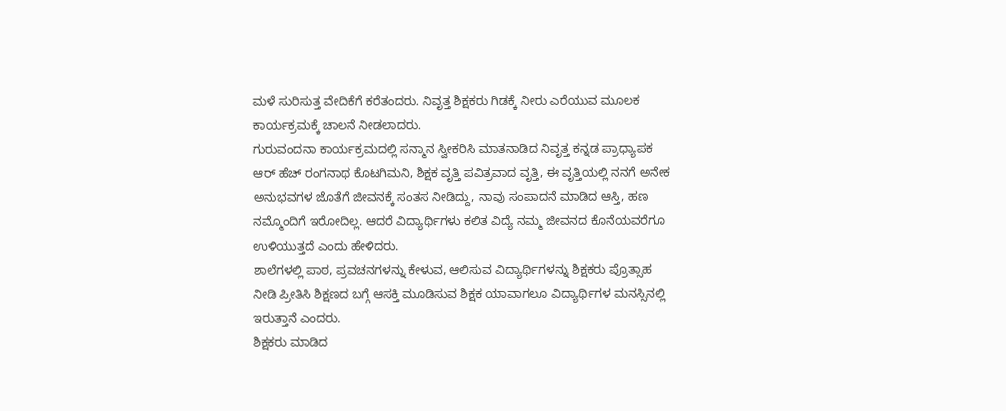ಮಳೆ ಸುರಿಸುತ್ತ ವೇದಿಕೆಗೆ ಕರೆತಂದರು. ನಿವೃತ್ತ ಶಿಕ್ಷಕರು ಗಿಡಕ್ಕೆ ನೀರು ಎರೆಯುವ ಮೂಲಕ ಕಾರ್ಯಕ್ರಮಕ್ಕೆ ಚಾಲನೆ ನೀಡಲಾದರು.
ಗುರುವಂದನಾ ಕಾರ್ಯಕ್ರಮದಲ್ಲಿ ಸನ್ಮಾನ ಸ್ವೀಕರಿಸಿ ಮಾತನಾಡಿದ ನಿವೃತ್ತ ಕನ್ನಡ ಪ್ರಾಧ್ಯಾಪಕ ಆರ್ ಹೆಚ್ ರಂಗನಾಥ ಕೊಟಗಿಮನಿ, ಶಿಕ್ಷಕ ವೃತ್ತಿ ಪವಿತ್ರವಾದ ವೃತ್ತಿ, ಈ ವೃತ್ತಿಯಲ್ಲಿ ನನಗೆ ಅನೇಕ ಅನುಭವಗಳ ಜೊತೆಗೆ ಜೀವನಕ್ಕೆ ಸಂತಸ ನೀಡಿದ್ದು, ನಾವು ಸಂಪಾದನೆ ಮಾಡಿದ ಆಸ್ತಿ, ಹಣ ನಮ್ಮೊಂದಿಗೆ ಇರೋದಿಲ್ಲ. ಆದರೆ ವಿದ್ಯಾರ್ಥಿಗಳು ಕಲಿತ ವಿದ್ಯೆ ನಮ್ಮ ಜೀವನದ ಕೊನೆಯವರೆಗೂ ಉಳಿಯುತ್ತದೆ ಎಂದು ಹೇಳಿದರು.
ಶಾಲೆಗಳಲ್ಲಿ ಪಾಠ, ಪ್ರವಚನಗಳನ್ನು ಕೇಳುವ, ಆಲಿಸುವ ವಿದ್ಯಾರ್ಥಿಗಳನ್ನು ಶಿಕ್ಷಕರು ಪ್ರೊತ್ಸಾಹ ನೀಡಿ ಪ್ರೀತಿಸಿ ಶಿಕ್ಷಣದ ಬಗ್ಗೆ ಆಸಕ್ತಿ ಮೂಡಿಸುವ ಶಿಕ್ಷಕ ಯಾವಾಗಲೂ ವಿದ್ಯಾರ್ಥಿಗಳ ಮನಸ್ಸಿನಲ್ಲಿ ಇರುತ್ತಾನೆ ಎಂದರು.
ಶಿಕ್ಷಕರು ಮಾಡಿದ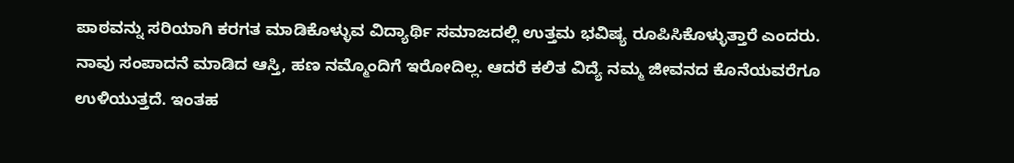ಪಾಠವನ್ನು ಸರಿಯಾಗಿ ಕರಗತ ಮಾಡಿಕೊಳ್ಳುವ ವಿದ್ಯಾರ್ಥಿ ಸಮಾಜದಲ್ಲಿ ಉತ್ತಮ ಭವಿಷ್ಯ ರೂಪಿಸಿಕೊಳ್ಳುತ್ತಾರೆ ಎಂದರು.
ನಾವು ಸಂಪಾದನೆ ಮಾಡಿದ ಆಸ್ತಿ, ಹಣ ನಮ್ಮೊಂದಿಗೆ ಇರೋದಿಲ್ಲ. ಆದರೆ ಕಲಿತ ವಿದ್ಯೆ ನಮ್ಮ ಜೀವನದ ಕೊನೆಯವರೆಗೂ ಉಳಿಯುತ್ತದೆ. ಇಂತಹ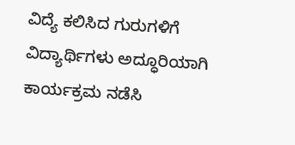ವಿದ್ಯೆ ಕಲಿಸಿದ ಗುರುಗಳಿಗೆ ವಿದ್ಯಾರ್ಥಿಗಳು ಅದ್ಧೂರಿಯಾಗಿ ಕಾರ್ಯಕ್ರಮ ನಡೆಸಿ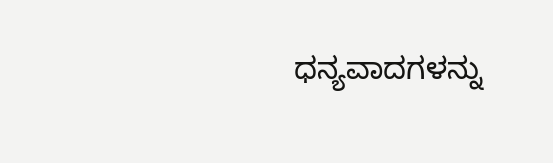ಧನ್ಯವಾದಗಳನ್ನು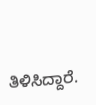ತಿಳಿಸಿದ್ದಾರೆ.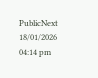PublicNext
18/01/2026 04:14 pm